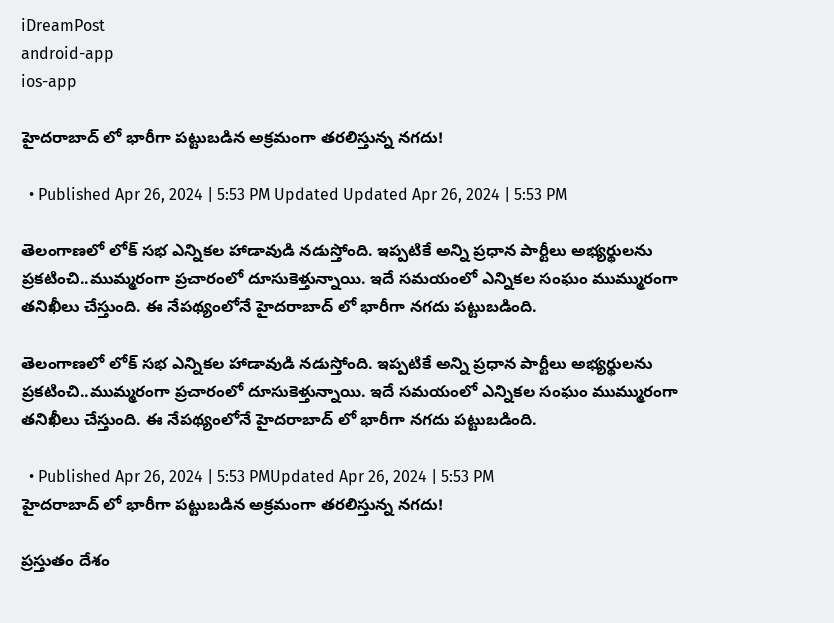iDreamPost
android-app
ios-app

హైదరాబాద్ లో భారీగా పట్టుబడిన అక్రమంగా తరలిస్తున్న నగదు!

  • Published Apr 26, 2024 | 5:53 PM Updated Updated Apr 26, 2024 | 5:53 PM

తెలంగాణలో లోక్ సభ ఎన్నికల హాడావుడి నడుస్తోంది. ఇప్పటికే అన్ని ప్రధాన పార్టీలు అభ్యర్థులను ప్రకటించి..ముమ్మరంగా ప్రచారంలో దూసుకెళ్తున్నాయి. ఇదే సమయంలో ఎన్నికల సంఘం ముమ్మురంగా తనిఖీలు చేస్తుంది. ఈ నేపథ్యంలోనే హైదరాబాద్ లో భారీగా నగదు పట్టుబడింది.

తెలంగాణలో లోక్ సభ ఎన్నికల హాడావుడి నడుస్తోంది. ఇప్పటికే అన్ని ప్రధాన పార్టీలు అభ్యర్థులను ప్రకటించి..ముమ్మరంగా ప్రచారంలో దూసుకెళ్తున్నాయి. ఇదే సమయంలో ఎన్నికల సంఘం ముమ్మురంగా తనిఖీలు చేస్తుంది. ఈ నేపథ్యంలోనే హైదరాబాద్ లో భారీగా నగదు పట్టుబడింది.

  • Published Apr 26, 2024 | 5:53 PMUpdated Apr 26, 2024 | 5:53 PM
హైదరాబాద్ లో భారీగా పట్టుబడిన అక్రమంగా తరలిస్తున్న నగదు!

ప్రస్తుతం దేశం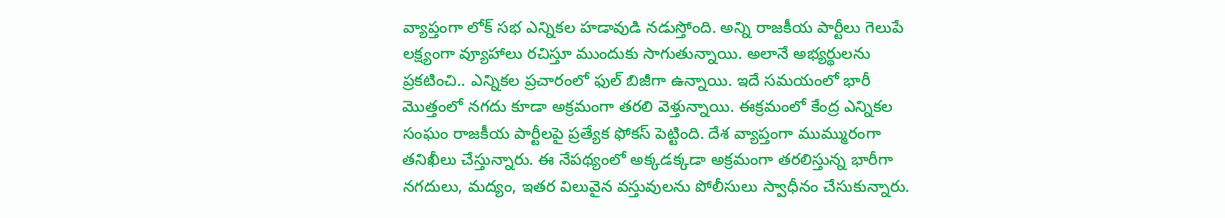వ్యాప్తంగా లోక్ సభ ఎన్నికల హడావుడి నడుస్తోంది. అన్ని రాజకీయ పార్టీలు గెలుపే లక్ష్యంగా వ్యూహాలు రచిస్తూ ముందుకు సాగుతున్నాయి. అలానే అభ్యర్థులను ప్రకటించి.. ఎన్నికల ప్రచారంలో ఫుల్ బిజీగా ఉన్నాయి. ఇదే సమయంలో భారీ మొత్తంలో నగదు కూడా అక్రమంగా తరలి వెళ్తున్నాయి. ఈక్రమంలో కేంద్ర ఎన్నికల సంఘం రాజకీయ పార్టీలపై ప్రత్యేక ఫోకస్ పెట్టింది. దేశ వ్యాప్తంగా ముమ్మురంగా తనిఖీలు చేస్తున్నారు. ఈ నేపథ్యంలో అక్కడక్కడా అక్రమంగా తరలిస్తున్న భారీగా నగదులు, మద్యం, ఇతర విలువైన వస్తువులను పోలీసులు స్వాధీనం చేసుకున్నారు.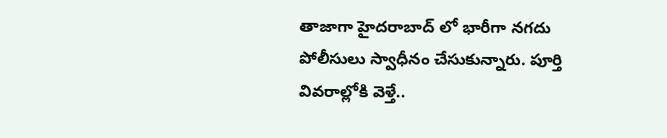తాజాగా హైదరాబాద్ లో భారీగా నగదు పోలీసులు స్వాధీనం చేసుకున్నారు. పూర్తి వివరాల్లోకి వెళ్తే..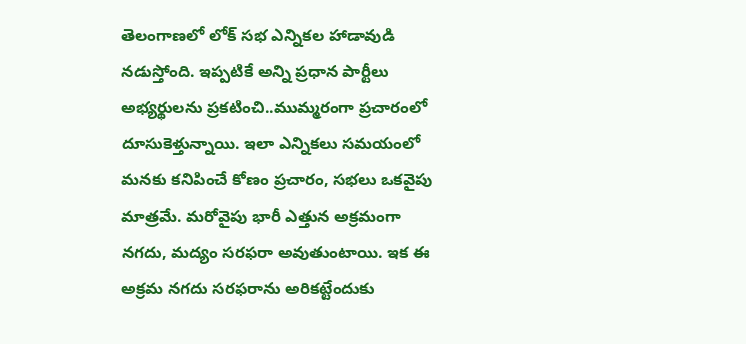తెలంగాణలో లోక్ సభ ఎన్నికల హాడావుడి నడుస్తోంది. ఇప్పటికే అన్ని ప్రధాన పార్టీలు అభ్యర్థులను ప్రకటించి..ముమ్మరంగా ప్రచారంలో దూసుకెళ్తున్నాయి. ఇలా ఎన్నికలు సమయంలో మనకు కనిపించే కోణం ప్రచారం, సభలు ఒకవైపు మాత్రమే. మరోవైపు భారీ ఎత్తున అక్రమంగా నగదు, మద్యం సరఫరా అవుతుంటాయి. ఇక ఈ అక్రమ నగదు సరఫరాను అరికట్టేందుకు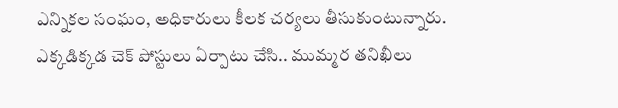ఎన్నికల సంఘం, అధికారులు కీలక చర్యలు తీసుకుంటున్నారు. ఎక్కడిక్కడ చెక్ పోస్టులు ఏర్పాటు చేసి.. ముమ్మర తనిఖీలు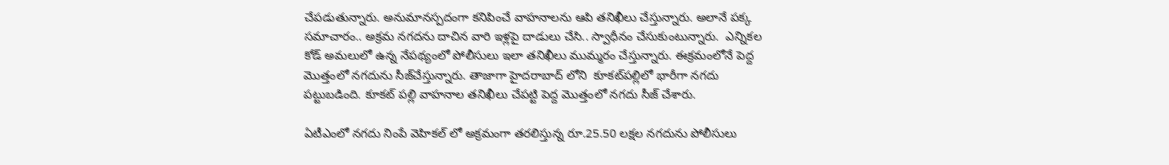చేపడుతున్నారు. అనుమానస్పదంగా కనిపించే వాహనాలను ఆపి తనిఖీలు చేస్తున్నారు. అలానే పక్క సమాచారం.. అక్రమ నగదను దాచిన వారి ఇళ్లపై దాడులు చేసి.. స్వాధీనం చేసుకుంటున్నారు.  ఎన్నికల కోడ్ అమలులో ఉన్న నేపథ్యంలో పోలీసులు ఇలా తనిఖీలు ముమ్మరం చేస్తున్నారు. ఈక్రమంలోనే పెద్ద మొత్తంలో నగదును సీజ్‌చేస్తున్నారు. తాజాగా హైదరాబాద్ లోని  కూకట్‌పల్లిలో భారీగా నగదు పట్టుబడింది. కూకట్ పల్లి వాహనాల తనిఖీలు చేపట్టి పెద్ద మొత్తంలో నగదు సీజ్‌ చేశారు.

ఏటీఎంలో నగదు నింపే వెహికల్ లో అక్రమంగా తరలిస్తున్న రూ.25.50 లక్షల నగదును పోలీసులు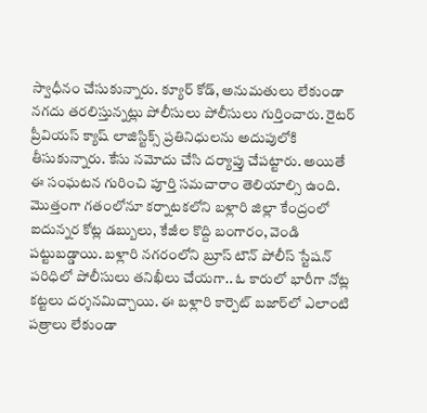స్వాధీనం చేసుకున్నారు. క్యూర్‌ కోడ్‌, అనుమతులు లేకుండా నగదు తరలిస్తున్నట్లు పోలీసులు పోలీసులు గుర్తించారు. రైటర్‌ ప్రీవియస్‌ క్యాష్‌ లాజిస్టిక్స్‌ ప్రతినిధులను అదుపులోకి తీసుకున్నారు. కేసు నమోదు చేసి దర్యాప్తు చేపట్టారు. అయితే       ఈ సంఘటన గురించి పూర్తి సమచారాం తెలియాల్సి ఉంది. మొత్తంగా గతంలోనూ కర్నాటకలోని బళ్లారి జిల్లా కేంద్రంలో ఐదున్నర కోట్ల డబ్బులు, కేజీల కొద్ది బంగారం, వెండి పట్టుబడ్డాయి. బళ్లారి నగరంలోని బ్రూస్ టౌన్ పోలీస్ స్టేషన్ పరిధిలో పోలీసులు తనిఖీలు చేయగా.. ఓ కారులో భారీగా నోట్ల కట్టలు దర్శనమిచ్చాయి. ఈ బళ్లారి కార్పెట్ బజార్‌లో ఎలాంటి పత్రాలు లేకుండా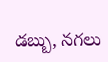డబ్బు, నగలు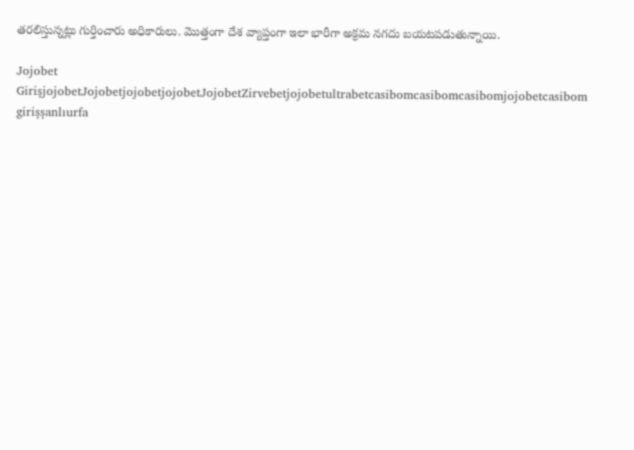తరలిస్తున్నట్లు గుర్తించారు అధికారులు. మొత్తంగా దేశ వ్యాప్తంగా ఇలా భారీగా అక్రమ నగదు బయటపడుతున్నాయి.

Jojobet GirişjojobetJojobetjojobetjojobetJojobetZirvebetjojobetultrabetcasibomcasibomcasibomjojobetcasibom girişşanlıurfa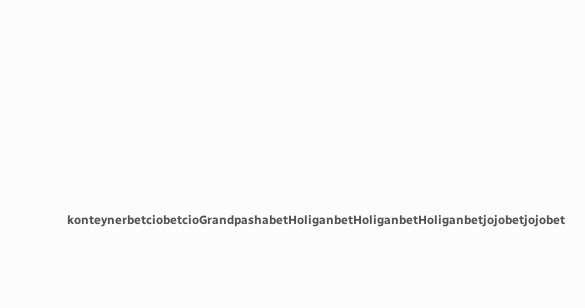konteynerbetciobetcioGrandpashabetHoliganbetHoliganbetHoliganbetjojobetjojobet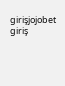girişjojobet giriş